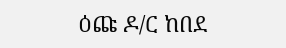ዕጩ ዶ/ር ከበደ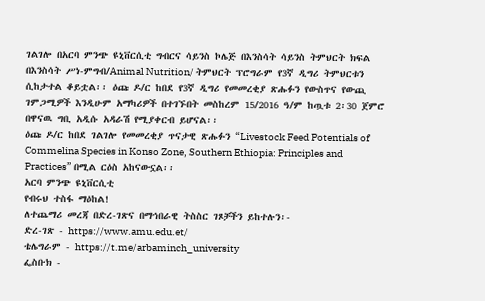ገልገሎ በአርባ ምንጭ ዩኒቨርሲቲ ግብርና ሳይንስ ኮሌጅ በእንስሳት ሳይንስ ትምህርት ክፍል በእንስሳት ሥነ-ምግብ/Animal Nutrition/ ትምህርት ፕሮግራም የ3ኛ ዲግሪ ትምህርቱን ሲከታተል ቆይቷል፡፡ ዕጩ ዶ/ር ከበደ የ3ኛ ዲግሪ የመመረቂያ ጽሑፉን የውስጥና የውጪ ገምጋሚዎች እንዲሁም አማካሪዎች በተገኙበት መስከረም 15/2016 ዓ/ም ከጧቱ 2፡30 ጀምሮ በዋናዉ ግቢ አዲሱ አዳራሽ የሚያቀርብ ይሆናል፡፡
ዕጩ ዶ/ር ከበደ ገልገሎ የመመረቂያ ጥናታዊ ጽሑፉን “Livestock Feed Potentials of Commelina Species in Konso Zone, Southern Ethiopia: Principles and Practices” በሚል ርዕስ አከናውኗል፡፡
አርባ ምንጭ ዩኒቨርሲቲ
የብሩህ ተስፋ ማዕከል!
ለተጨማሪ መረጃ በድረ-ገጽና በማኅበራዊ ትስስር ገጾቻችን ይከተሉን፡-
ድረ-ገጽ - https://www.amu.edu.et/
ቴሌግራም - https://t.me/arbaminch_university
ፌስቡክ -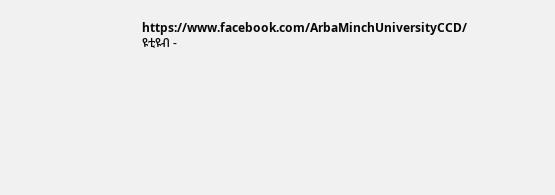https://www.facebook.com/ArbaMinchUniversityCCD/
ዩቲዩብ -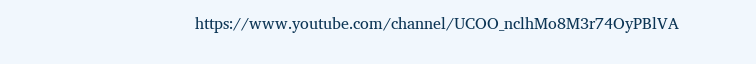https://www.youtube.com/channel/UCOO_nclhMo8M3r74OyPBlVA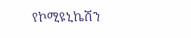የኮሚዩኒኬሽን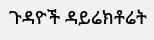ጉዳዮች ዳይሬክቶሬት